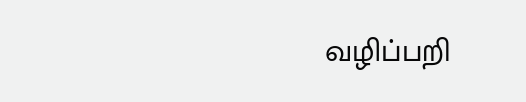வழிப்பறி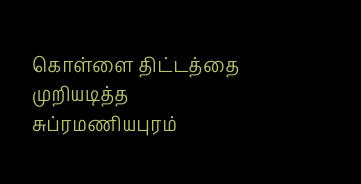கொள்ளை திட்டத்தை முறியடித்த சுப்ரமணியபுரம்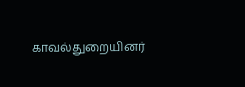காவல்துறையினர்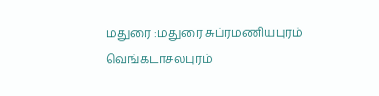மதுரை :மதுரை சுப்ரமணியபுரம் வெங்கடாசலபுரம்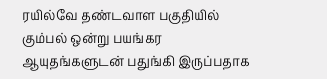ரயில்வே தண்டவாள பகுதியில் கும்பல் ஒன்று பயங்கர ஆயுதங்களுடன் பதுங்கி இருப்பதாக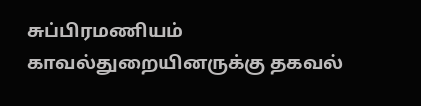சுப்பிரமணியம் காவல்துறையினருக்கு தகவல்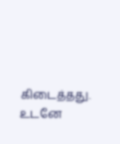கிடைத்தது. உடனே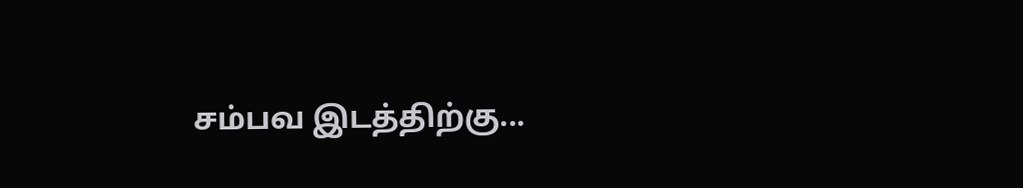சம்பவ இடத்திற்கு...